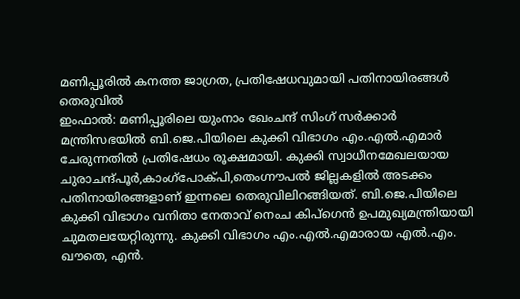മണിപ്പൂരിൽ കനത്ത ജാഗ്രത, പ്രതിഷേധവുമായി പതിനായിരങ്ങൾ തെരുവിൽ
ഇംഫാൽ: മണിപ്പൂരിലെ യുംനാം ഖേംചന്ദ് സിംഗ് സർക്കാർ മന്ത്രിസഭയിൽ ബി.ജെ.പിയിലെ കുക്കി വിഭാഗം എം.എൽ.എമാർ ചേരുന്നതിൽ പ്രതിഷേധം രൂക്ഷമായി. കുക്കി സ്വാധീനമേഖലയായ ചുരാചന്ദ്പൂർ,കാംഗ്പോക്പി,തെംഗ്നൗപൽ ജില്ലകളിൽ അടക്കം പതിനായിരങ്ങളാണ് ഇന്നലെ തെരുവിലിറങ്ങിയത്. ബി.ജെ.പിയിലെ കുക്കി വിഭാഗം വനിതാ നേതാവ് നെംച കിപ്ഗെൻ ഉപമുഖ്യമന്ത്രിയായി ചുമതലയേറ്റിരുന്നു. കുക്കി വിഭാഗം എം.എൽ.എമാരായ എൽ.എം. ഖൗതെ, എൻ.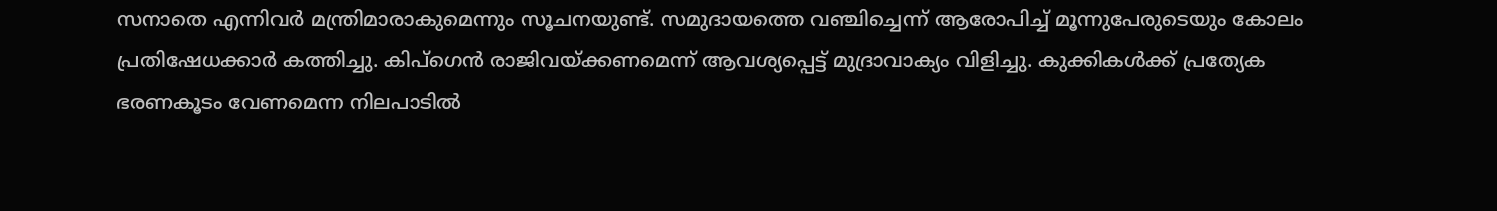സനാതെ എന്നിവർ മന്ത്രിമാരാകുമെന്നും സൂചനയുണ്ട്. സമുദായത്തെ വഞ്ചിച്ചെന്ന് ആരോപിച്ച് മൂന്നുപേരുടെയും കോലം പ്രതിഷേധക്കാർ കത്തിച്ചു. കിപ്ഗെൻ രാജിവയ്ക്കണമെന്ന് ആവശ്യപ്പെട്ട് മുദ്രാവാക്യം വിളിച്ചു. കുക്കികൾക്ക് പ്രത്യേക ഭരണകൂടം വേണമെന്ന നിലപാടിൽ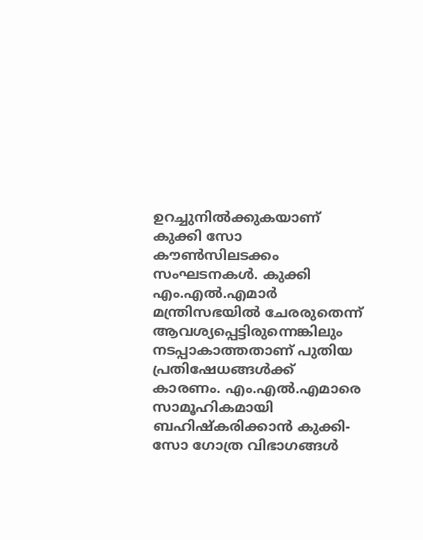ഉറച്ചുനിൽക്കുകയാണ് കുക്കി സോ കൗൺസിലടക്കം സംഘടനകൾ. കുക്കി എം.എൽ.എമാർ മന്ത്രിസഭയിൽ ചേരരുതെന്ന് ആവശ്യപ്പെട്ടിരുന്നെങ്കിലും നടപ്പാകാത്തതാണ് പുതിയ പ്രതിഷേധങ്ങൾക്ക് കാരണം. എം.എൽ.എമാരെ സാമൂഹികമായി ബഹിഷ്കരിക്കാൻ കുക്കി-സോ ഗോത്ര വിഭാഗങ്ങൾ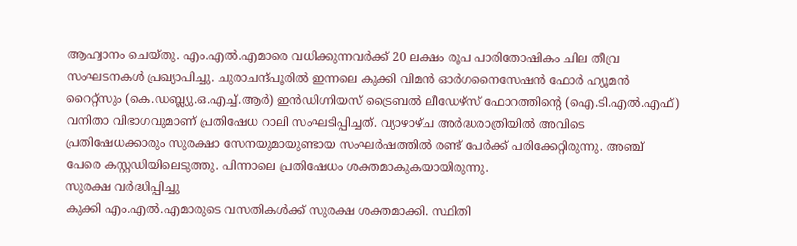ആഹ്വാനം ചെയ്തു. എം.എൽ.എമാരെ വധിക്കുന്നവർക്ക് 20 ലക്ഷം രൂപ പാരിതോഷികം ചില തീവ്ര സംഘടനകൾ പ്രഖ്യാപിച്ചു. ചുരാചന്ദ്പൂരിൽ ഇന്നലെ കുക്കി വിമൻ ഓർഗനൈസേഷൻ ഫോർ ഹ്യൂമൻ റൈറ്റ്സും (കെ.ഡബ്ല്യു.ഒ.എച്ച്.ആർ) ഇൻഡിഗ്നിയസ് ട്രൈബൽ ലീഡേഴ്സ് ഫോറത്തിന്റെ (ഐ.ടി.എൽ.എഫ്) വനിതാ വിഭാഗവുമാണ് പ്രതിഷേധ റാലി സംഘടിപ്പിച്ചത്. വ്യാഴാഴ്ച അർദ്ധരാത്രിയിൽ അവിടെ പ്രതിഷേധക്കാരും സുരക്ഷാ സേനയുമായുണ്ടായ സംഘർഷത്തിൽ രണ്ട് പേർക്ക് പരിക്കേറ്റിരുന്നു. അഞ്ച് പേരെ കസ്റ്റഡിയിലെടുത്തു. പിന്നാലെ പ്രതിഷേധം ശക്തമാകുകയായിരുന്നു.
സുരക്ഷ വർദ്ധിപ്പിച്ചു
കുക്കി എം.എൽ.എമാരുടെ വസതികൾക്ക് സുരക്ഷ ശക്തമാക്കി. സ്ഥിതി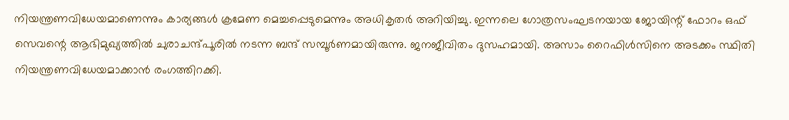നിയന്ത്രണവിധേയമാണെന്നും കാര്യങ്ങൾ ക്രമേണ മെച്ചപ്പെടുമെന്നും അധികൃതർ അറിയിച്ചു. ഇന്നലെ ഗോത്രസംഘടനയായ ജോയിന്റ് ഫോറം ഒഫ് സെവന്റെ ആഭിമുഖ്യത്തിൽ ചുരാചന്ദ്പൂരിൽ നടന്ന ബന്ദ് സമ്പൂർണമായിരുന്നു. ജനജീവിതം ദുസഹമായി. അസാം റൈഫിൾസിനെ അടക്കം സ്ഥിതി നിയന്ത്രണവിധേയമാക്കാൻ രംഗത്തിറക്കി.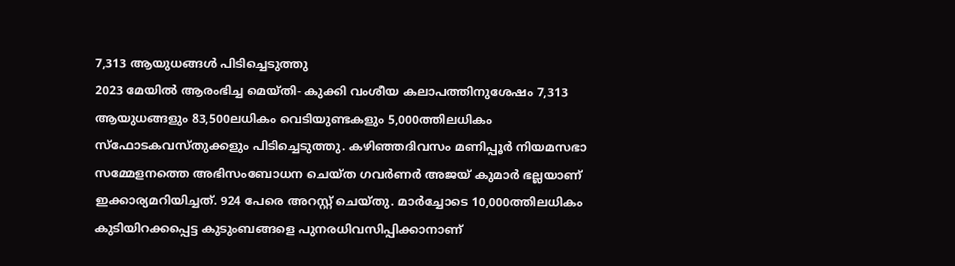7,313 ആയുധങ്ങൾ പിടിച്ചെടുത്തു
2023 മേയിൽ ആരംഭിച്ച മെയ്തി- കുക്കി വംശീയ കലാപത്തിനുശേഷം 7,313 ആയുധങ്ങളും 83,500ലധികം വെടിയുണ്ടകളും 5,000ത്തിലധികം സ്ഫോടകവസ്തുക്കളും പിടിച്ചെടുത്തു. കഴിഞ്ഞദിവസം മണിപ്പൂർ നിയമസഭാ സമ്മേളനത്തെ അഭിസംബോധന ചെയ്ത ഗവർണർ അജയ് കുമാർ ഭല്ലയാണ് ഇക്കാര്യമറിയിച്ചത്. 924 പേരെ അറസ്റ്റ് ചെയ്തു. മാർച്ചോടെ 10,000ത്തിലധികം കുടിയിറക്കപ്പെട്ട കുടുംബങ്ങളെ പുനരധിവസിപ്പിക്കാനാണ്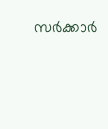സർക്കാർ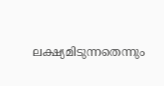ലക്ഷ്യമിടുന്നതെന്നും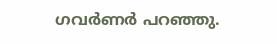ഗവർണർ പറഞ്ഞു.